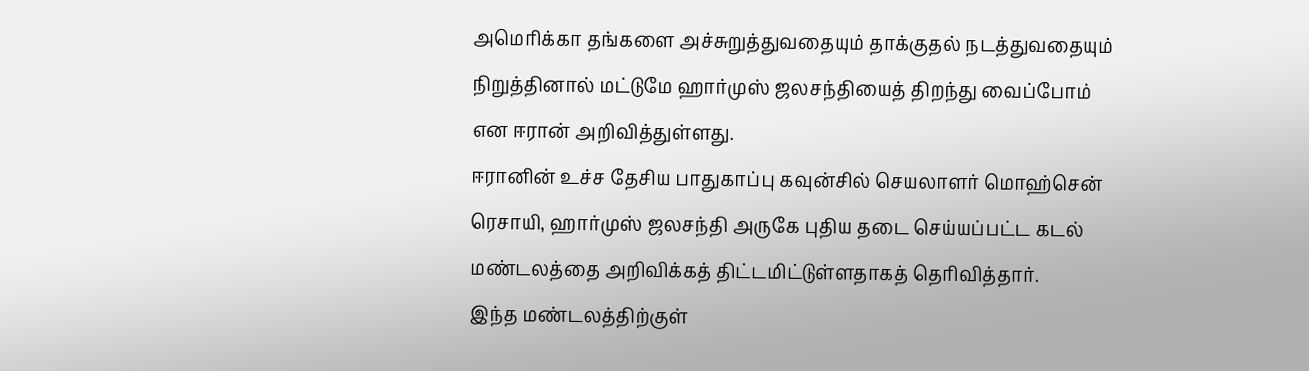அமெரிக்கா தங்களை அச்சுறுத்துவதையும் தாக்குதல் நடத்துவதையும் நிறுத்தினால் மட்டுமே ஹார்முஸ் ஜலசந்தியைத் திறந்து வைப்போம் என ஈரான் அறிவித்துள்ளது.
ஈரானின் உச்ச தேசிய பாதுகாப்பு கவுன்சில் செயலாளர் மொஹ்சென் ரெசாயி, ஹார்முஸ் ஜலசந்தி அருகே புதிய தடை செய்யப்பட்ட கடல் மண்டலத்தை அறிவிக்கத் திட்டமிட்டுள்ளதாகத் தெரிவித்தார்.
இந்த மண்டலத்திற்குள்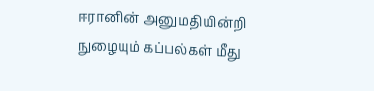ஈரானின் அனுமதியின்றி நுழையும் கப்பல்கள் மீது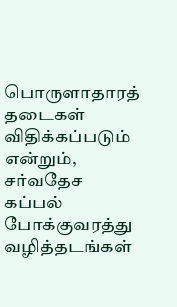பொருளாதாரத் தடைகள் விதிக்கப்படும் என்றும், சர்வதேச கப்பல் போக்குவரத்து வழித்தடங்கள்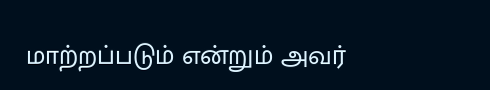மாற்றப்படும் என்றும் அவர்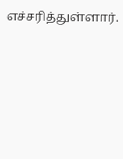எச்சரித்துள்ளார்.